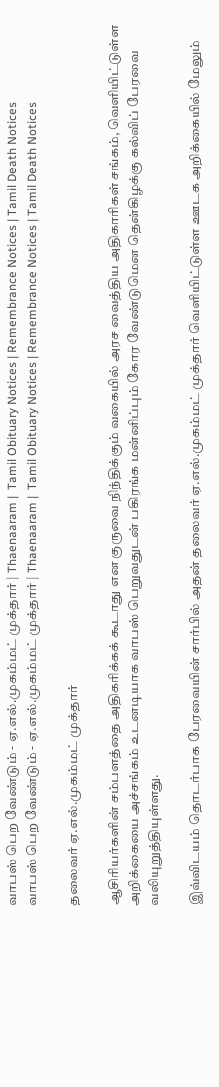வாபஸ் பெற வேண்டும் - ஏ.எல்.முகம்மட் முக்தார் | Thaenaaram |  Tamil Obituary Notices | Remembrance Notices | Tamil Death Notices
வாபஸ் பெற வேண்டும் - ஏ.எல்.முகம்மட் முக்தார் | Thaenaaram |  Tamil Obituary Notices | Remembrance Notices | Tamil Death Notices

தலைவர் ஏ.எல்.முகம்மட் முக்தார்

ஆசிரியர்களின் சம்பளத்தை அதிகரிக்கக் கூடாது என குருவை நிந்திக்கும் வகையில் அரச வைத்திய அதிகாரிகள் சங்கம், வெளியிட்டுள்ள அறிக்கையை அச்சங்கம் உடனடியாக வாபஸ் பெறுவதுடன் பகிரங்க மன்னிப்பும் கோர வேண்டுமென தென்கிழக்கு கல்விப் பேரவை வலியுறுத்தியுள்ளது.

இவ்விடயம் தொடர்பாக பேரவையின் சார்பில் அதன் தலைவர் ஏ.எல்.முகம்மட் முக்தார் வெளியிட்டுள்ள ஊடக அறிக்கையில் மேலும்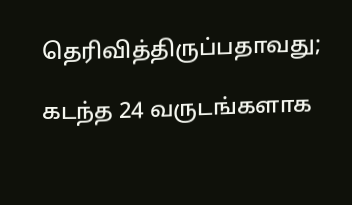தெரிவித்திருப்பதாவது;

கடந்த 24 வருடங்களாக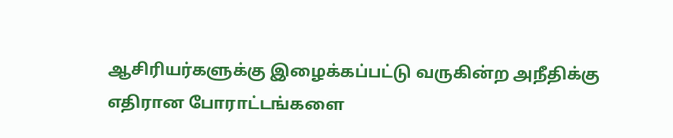ஆசிரியர்களுக்கு இழைக்கப்பட்டு வருகின்ற அநீதிக்கு எதிரான போராட்டங்களை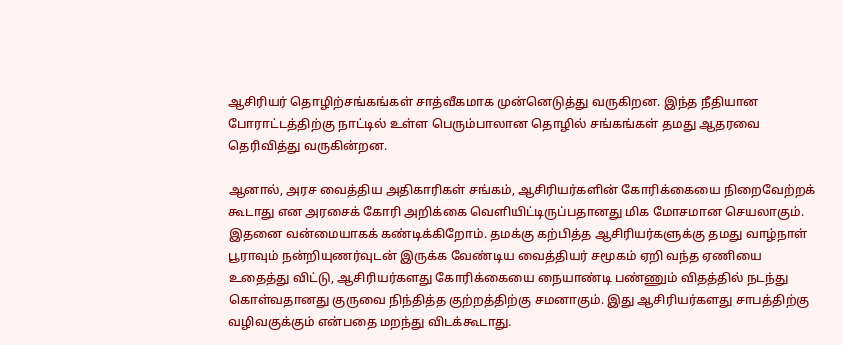ஆசிரியர் தொழிற்சங்கங்கள் சாத்வீகமாக முன்னெடுத்து வருகிறன. இந்த நீதியான போராட்டத்திற்கு நாட்டில் உள்ள பெரும்பாலான தொழில் சங்கங்கள் தமது ஆதரவை தெரிவித்து வருகின்றன.

ஆனால், அரச வைத்திய அதிகாரிகள் சங்கம், ஆசிரியர்களின் கோரிக்கையை நிறைவேற்றக் கூடாது என அரசைக் கோரி அறிக்கை வெளியிட்டிருப்பதானது மிக மோசமான செயலாகும். இதனை வன்மையாகக் கண்டிக்கிறோம். தமக்கு கற்பித்த ஆசிரியர்களுக்கு தமது வாழ்நாள் பூராவும் நன்றியுணர்வுடன் இருக்க வேண்டிய வைத்தியர் சமூகம் ஏறி வந்த ஏணியை உதைத்து விட்டு, ஆசிரியர்களது கோரிக்கையை நையாண்டி பண்ணும் விதத்தில் நடந்து கொள்வதானது குருவை நிந்தித்த குற்றத்திற்கு சமனாகும். இது ஆசிரியர்களது சாபத்திற்கு வழிவகுக்கும் என்பதை மறந்து விடக்கூடாது.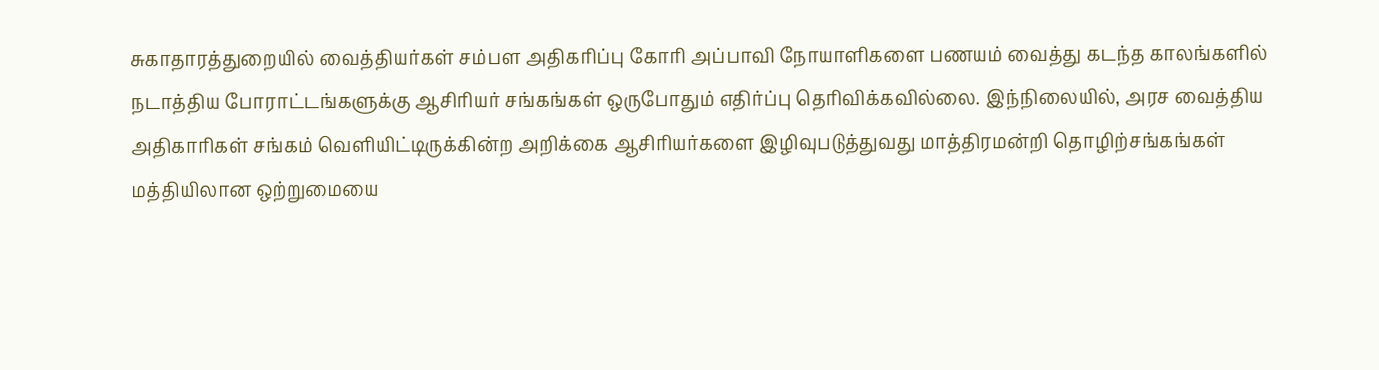சுகாதாரத்துறையில் வைத்தியர்கள் சம்பள அதிகரிப்பு கோரி அப்பாவி நோயாளிகளை பணயம் வைத்து கடந்த காலங்களில் நடாத்திய போராட்டங்களுக்கு ஆசிரியர் சங்கங்கள் ஒருபோதும் எதிர்ப்பு தெரிவிக்கவில்லை. இந்நிலையில், அரச வைத்திய அதிகாரிகள் சங்கம் வெளியிட்டிருக்கின்ற அறிக்கை ஆசிரியர்களை இழிவுபடுத்துவது மாத்திரமன்றி தொழிற்சங்கங்கள் மத்தியிலான ஒற்றுமையை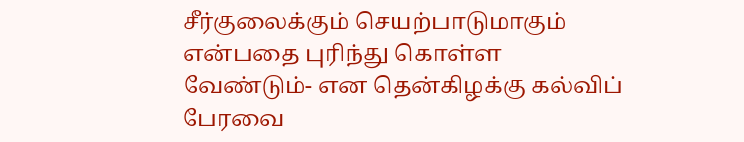சீர்குலைக்கும் செயற்பாடுமாகும் என்பதை புரிந்து கொள்ள வேண்டும்- என தென்கிழக்கு கல்விப் பேரவை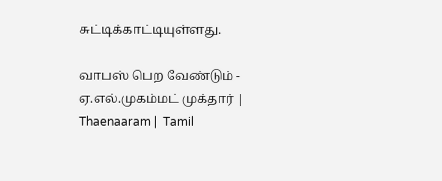சுட்டிக்காட்டியுள்ளது.

வாபஸ் பெற வேண்டும் - ஏ.எல்.முகம்மட் முக்தார் | Thaenaaram |  Tamil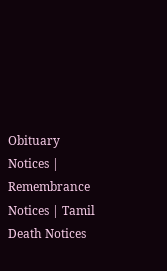Obituary Notices | Remembrance Notices | Tamil Death Notices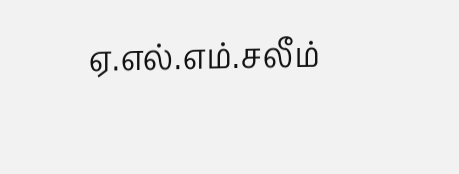ஏ.எல்.எம்.சலீம்